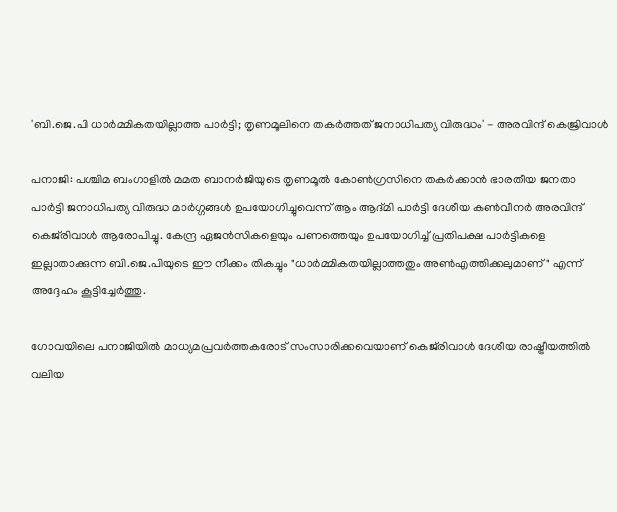'ബി.ജെ.പി ധാർമ്മികതയില്ലാത്ത പാർട്ടി; തൃണമൂലിനെ തകർത്തത് ജനാധിപത്യ വിരുദ്ധം' - അരവിന്ദ് കെജ്രിവാൾ

പനാജി: പശ്ചിമ ബംഗാളിൽ മമത ബാനർജിയുടെ തൃണമൂൽ കോൺഗ്രസിനെ തകർക്കാൻ ഭാരതീയ ജനതാ പാർട്ടി ജനാധിപത്യ വിരുദ്ധ മാർഗ്ഗങ്ങൾ ഉപയോഗിച്ചുവെന്ന് ആം ആദ്മി പാർട്ടി ദേശീയ കൺവീനർ അരവിന്ദ് കെജ്‌രിവാൾ ആരോപിച്ചു. കേന്ദ്ര ഏജൻസികളെയും പണത്തെയും ഉപയോഗിച്ച് പ്രതിപക്ഷ പാർട്ടികളെ ഇല്ലാതാക്കുന്ന ബി.ജെ.പിയുടെ ഈ നീക്കം തികച്ചും "ധാർമ്മികതയില്ലാത്തതും അൺഎത്തിക്കലുമാണ്" എന്ന് അദ്ദേഹം കൂട്ടിച്ചേർത്തു.

ഗോവയിലെ പനാജിയിൽ മാധ്യമപ്രവർത്തകരോട് സംസാരിക്കവെയാണ് കെജ്‌രിവാൾ ദേശീയ രാഷ്ട്രീയത്തിൽ വലിയ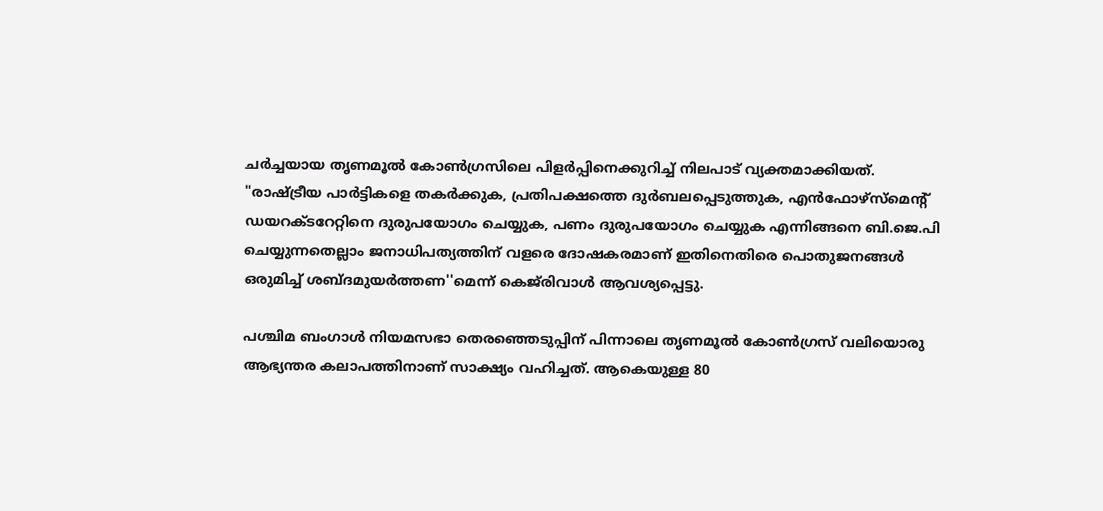ചർച്ചയായ തൃണമൂൽ കോൺഗ്രസിലെ പിളർപ്പിനെക്കുറിച്ച് നിലപാട് വ്യക്തമാക്കിയത്. "രാഷ്ട്രീയ പാർട്ടികളെ തകർക്കുക, പ്രതിപക്ഷത്തെ ദുർബലപ്പെടുത്തുക, എൻഫോഴ്‌സ്‌മെന്റ് ഡയറക്ടറേറ്റിനെ ദുരുപയോഗം ചെയ്യുക, പണം ദുരുപയോഗം ചെയ്യുക എന്നിങ്ങനെ ബി.ജെ.പി ചെയ്യുന്നതെല്ലാം ജനാധിപത്യത്തിന് വളരെ ദോഷകരമാണ് ഇതിനെതിരെ പൊതുജനങ്ങൾ ഒരുമിച്ച് ശബ്ദമുയർത്തണ''മെന്ന് കെജ്‌രിവാൾ ആവശ്യപ്പെട്ടു.

പശ്ചിമ ബംഗാൾ നിയമസഭാ തെരഞ്ഞെടുപ്പിന് പിന്നാലെ തൃണമൂൽ കോൺഗ്രസ് വലിയൊരു ആഭ്യന്തര കലാപത്തിനാണ് സാക്ഷ്യം വഹിച്ചത്. ആകെയുള്ള 80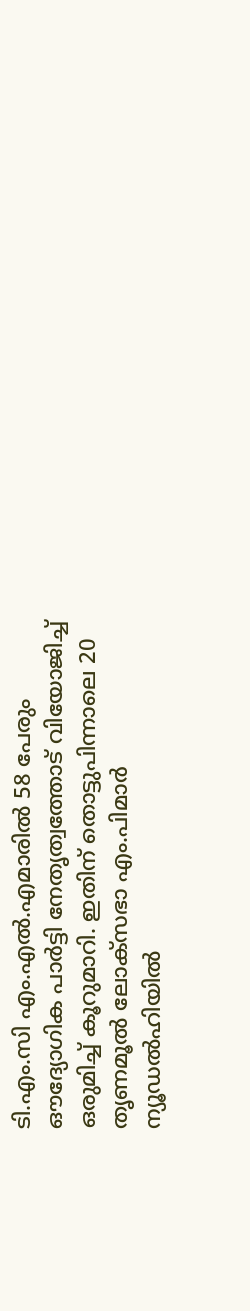ടി.എം.സി എം.എൽ.എമാരിൽ 58 പേരും ഔദ്യോഗിക പാർട്ടി നേതൃത്വത്തോട് വിയോജിച്ച് ഒരുമിച്ച് കൂറുമാറി. ഇതിന് തൊട്ടുപിന്നാലെ 20 തൃണമൂൽ ലോക്‌സഭാ എം.പിമാർ ന്യൂഡൽഹിയിൽ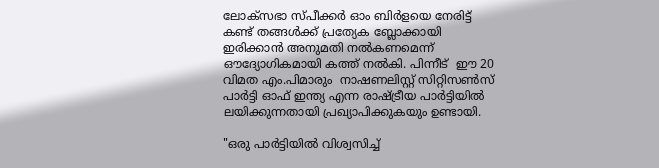ലോക്‌സഭാ സ്പീക്കർ ഓം ബിർളയെ നേരിട്ട് കണ്ട് തങ്ങൾക്ക് പ്രത്യേക ബ്ലോക്കായി ഇരിക്കാൻ അനുമതി നൽകണമെന്ന് ഔദ്യോഗികമായി കത്ത് നൽകി. പിന്നീട്  ഈ 20 വിമത എം.പിമാരും  നാഷണലിസ്റ്റ് സിറ്റിസൺസ് പാർട്ടി ഓഫ് ഇന്ത്യ എന്ന രാഷ്ട്രീയ പാർട്ടിയിൽ ലയിക്കുന്നതായി പ്രഖ്യാപിക്കുകയും ഉണ്ടായി.

"ഒരു പാർട്ടിയിൽ വിശ്വസിച്ച്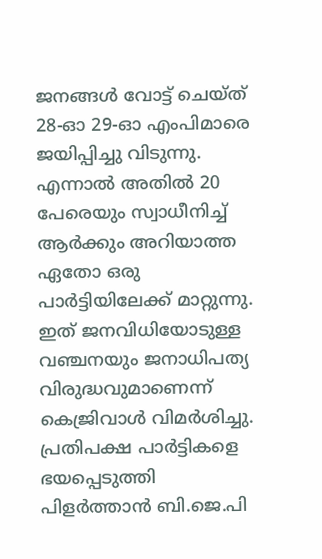ജനങ്ങൾ വോട്ട് ചെയ്ത് 28-ഓ 29-ഓ എംപിമാരെ ജയിപ്പിച്ചു വിടുന്നു. എന്നാൽ അതിൽ 20 പേരെയും സ്വാധീനിച്ച് ആർക്കും അറിയാത്ത ഏതോ ഒരു പാർട്ടിയിലേക്ക് മാറ്റുന്നു. ഇത് ജനവിധിയോടുള്ള വഞ്ചനയും ജനാധിപത്യ വിരുദ്ധവുമാണെന്ന് കെജ്രിവാൾ വിമർശിച്ചു. പ്രതിപക്ഷ പാർട്ടികളെ ഭയപ്പെടുത്തി പിളർത്താൻ ബി.ജെ.പി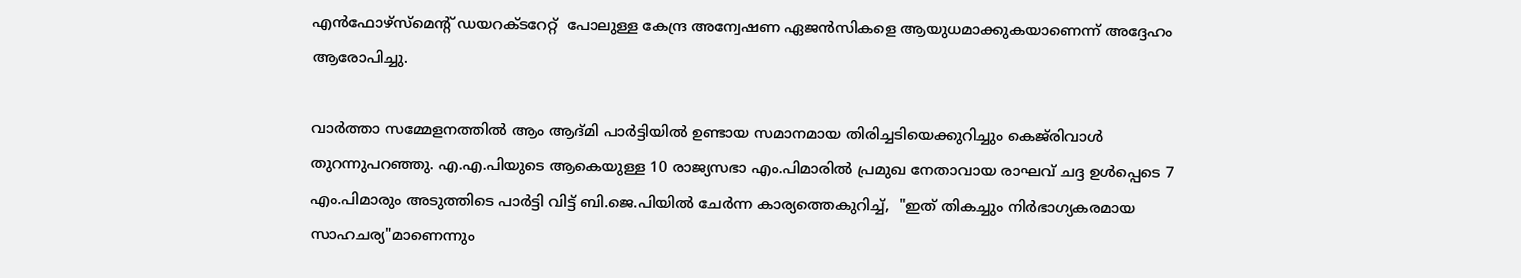എൻഫോഴ്‌സ്‌മെന്റ് ഡയറക്ടറേറ്റ്  പോലുള്ള കേന്ദ്ര അന്വേഷണ ഏജൻസികളെ ആയുധമാക്കുകയാണെന്ന് അദ്ദേഹം ആരോപിച്ചു.

വാർത്താ സമ്മേളനത്തിൽ ആം ആദ്മി പാർട്ടിയിൽ ഉണ്ടായ സമാനമായ തിരിച്ചടിയെക്കുറിച്ചും കെജ്‌രിവാൾ തുറന്നുപറഞ്ഞു. എ.എ.പിയുടെ ആകെയുള്ള 10 രാജ്യസഭാ എം.പിമാരിൽ പ്രമുഖ നേതാവായ രാഘവ് ചദ്ദ ഉൾപ്പെടെ 7 എം.പിമാരും അടുത്തിടെ പാർട്ടി വിട്ട് ബി.ജെ.പിയിൽ ചേർന്ന കാര്യത്തെകുറിച്ച്,  "ഇത് തികച്ചും നിർഭാഗ്യകരമായ സാഹചര്യ"മാണെന്നും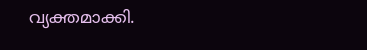വ്യക്തമാക്കി.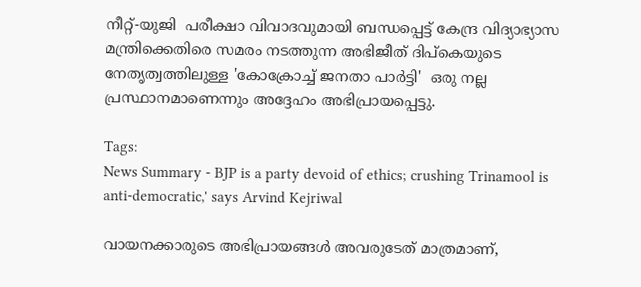നീറ്റ്-യുജി  പരീക്ഷാ വിവാദവുമായി ബന്ധപ്പെട്ട് കേന്ദ്ര വിദ്യാഭ്യാസ മന്ത്രിക്കെതിരെ സമരം നടത്തുന്ന അഭിജീത് ദിപ്‌കെയുടെ നേതൃത്വത്തിലുള്ള 'കോക്രോച്ച് ജനതാ പാർട്ടി'  ഒരു നല്ല പ്രസ്ഥാനമാണെന്നും അദ്ദേഹം അഭിപ്രായപ്പെട്ടു.

Tags:
News Summary - BJP is a party devoid of ethics; crushing Trinamool is anti-democratic,' says Arvind Kejriwal

വായനക്കാരുടെ അഭിപ്രായങ്ങള്‍ അവരുടേത് മാത്രമാണ്,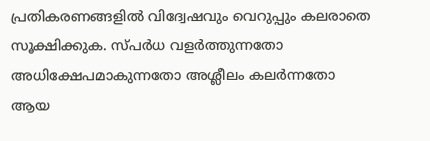പ്രതികരണങ്ങളിൽ വിദ്വേഷവും വെറുപ്പും കലരാതെ സൂക്ഷിക്കുക. സ്പർധ വളർത്തുന്നതോ അധിക്ഷേപമാകുന്നതോ അശ്ലീലം കലർന്നതോ ആയ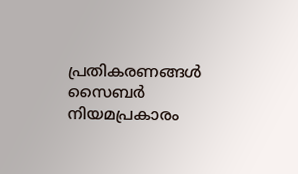പ്രതികരണങ്ങൾ സൈബർ നിയമപ്രകാരം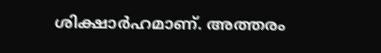ശിക്ഷാർഹമാണ്. അത്തരം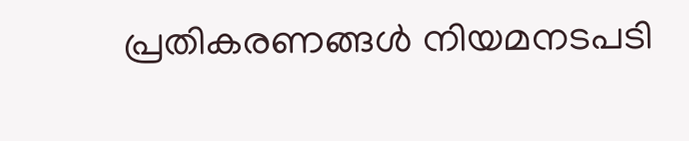പ്രതികരണങ്ങൾ നിയമനടപടി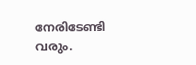നേരിടേണ്ടി വരും.